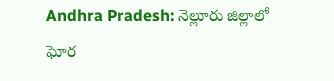Andhra Pradesh: నెల్లూరు జిల్లాలో ఘోర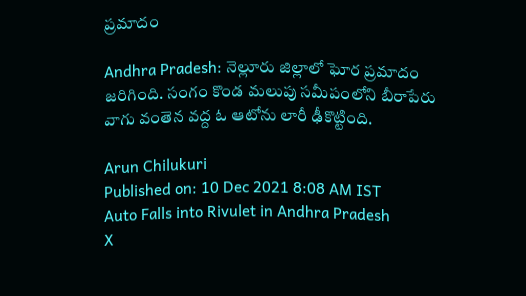ప్రమాదం

Andhra Pradesh: నెల్లూరు జిల్లాలో ఘోర ప్రమాదం జరిగింది. సంగం కొండ మలుపు సమీపంలోని బీరాపేరు వాగు వంతెన వద్ద ఓ ఆటోను లారీ ఢీకొట్టింది.

Arun Chilukuri
Published on: 10 Dec 2021 8:08 AM IST
Auto Falls into Rivulet in Andhra Pradesh
X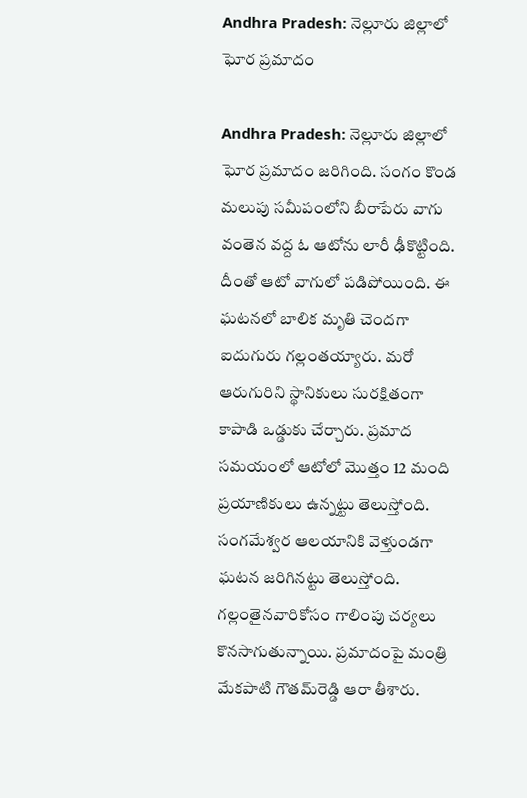Andhra Pradesh: నెల్లూరు జిల్లాలో ఘోర ప్రమాదం

Andhra Pradesh: నెల్లూరు జిల్లాలో ఘోర ప్రమాదం జరిగింది. సంగం కొండ మలుపు సమీపంలోని బీరాపేరు వాగు వంతెన వద్ద ఓ ఆటోను లారీ ఢీకొట్టింది. దీంతో ఆటో వాగులో పడిపోయింది. ఈ ఘటనలో బాలిక మృతి చెందగా ఐదుగురు గల్లంతయ్యారు. మరో ఆరుగురిని స్థానికులు సురక్షితంగా కాపాడి ఒడ్డుకు చేర్చారు. ప్రమాద సమయంలో ఆటోలో మొత్తం 12 మంది ప్రయాణికులు ఉన్నట్టు తెలుస్తోంది. సంగమేశ్వర ఆలయానికి వెళ్తుండగా ఘటన జరిగినట్టు తెలుస్తోంది. గల్లంతైనవారికోసం గాలింపు చర్యలు కొనసాగుతున్నాయి. ప్రమాదంపై మంత్రి మేకపాటి గౌతమ్‌రెడ్డి ఆరా తీశారు.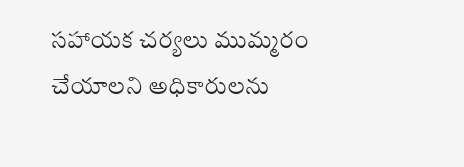సహాయక చర్యలు ముమ్మరం చేయాలని అధికారులను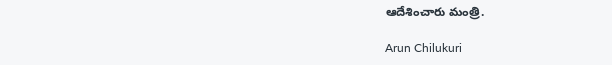ఆదేశించారు మంత్రి.

Arun Chilukuri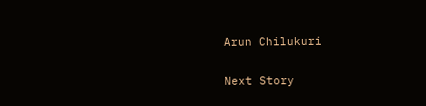Arun Chilukuri

Next Story